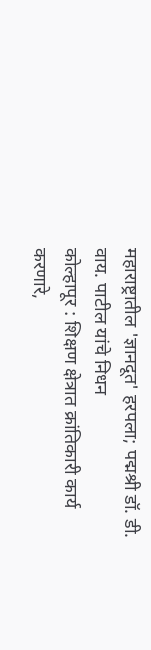महाराष्ट्रातील 'ज्ञानदूत' हरपला; पद्मश्री डॉ. डी. वाय. पाटील यांचे निधन
कोल्हापूर : शिक्षण क्षेत्रात क्रांतिकारी कार्य करणारे,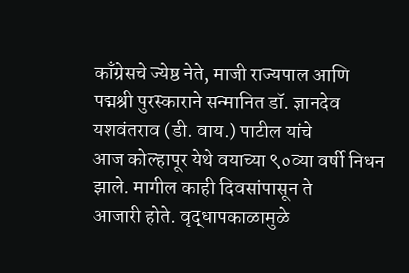काँग्रेसचे ज्येष्ठ नेते, माजी राज्यपाल आणि
पद्मश्री पुरस्काराने सन्मानित डॉ. ज्ञानदेव यशवंतराव (डी. वाय.) पाटील यांचे
आज कोल्हापूर येथे वयाच्या ९०व्या वर्षी निधन झाले. मागील काही दिवसांपासून ते
आजारी होते. वृद्धापकाळामुळे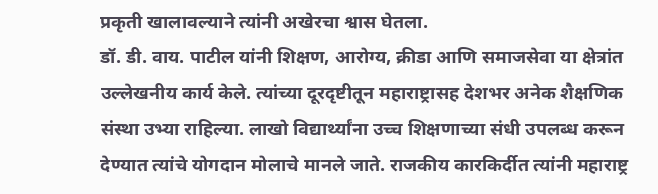प्रकृती खालावल्याने त्यांनी अखेरचा श्वास घेतला.
डॉ. डी. वाय. पाटील यांनी शिक्षण, आरोग्य, क्रीडा आणि समाजसेवा या क्षेत्रांत उल्लेखनीय कार्य केले. त्यांच्या दूरदृष्टीतून महाराष्ट्रासह देशभर अनेक शैक्षणिक संस्था उभ्या राहिल्या. लाखो विद्यार्थ्यांना उच्च शिक्षणाच्या संधी उपलब्ध करून देण्यात त्यांचे योगदान मोलाचे मानले जाते. राजकीय कारकिर्दीत त्यांनी महाराष्ट्र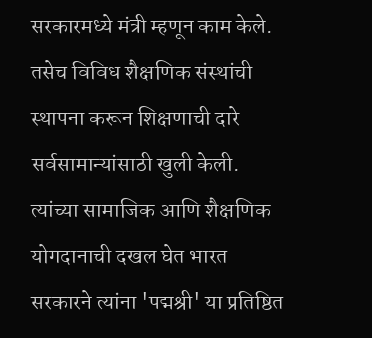सरकारमध्ये मंत्री म्हणून काम केले. तसेच विविध शैक्षणिक संस्थांची स्थापना करून शिक्षणाची दारे सर्वसामान्यांसाठी खुली केली. त्यांच्या सामाजिक आणि शैक्षणिक योगदानाची दखल घेत भारत सरकारने त्यांना 'पद्मश्री' या प्रतिष्ठित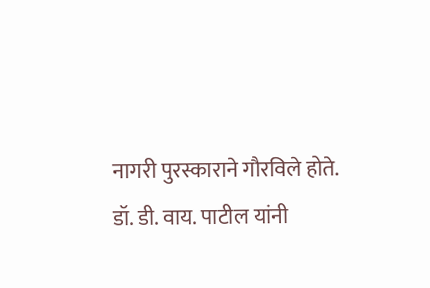नागरी पुरस्काराने गौरविले होते.
डॉ. डी. वाय. पाटील यांनी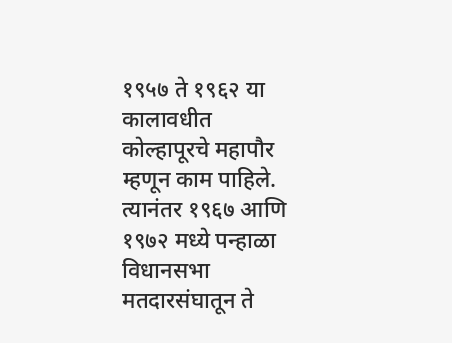१९५७ ते १९६२ या कालावधीत कोल्हापूरचे महापौर म्हणून काम पाहिले. त्यानंतर १९६७ आणि १९७२ मध्ये पन्हाळा विधानसभा मतदारसंघातून ते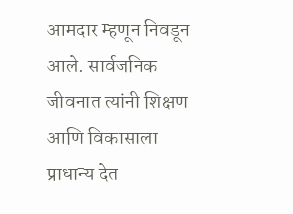आमदार म्हणून निवडून आले. सार्वजनिक जीवनात त्यांनी शिक्षण आणि विकासाला प्राधान्य देत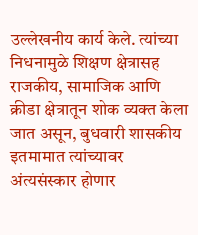उल्लेखनीय कार्य केले. त्यांच्या निधनामुळे शिक्षण क्षेत्रासह राजकीय, सामाजिक आणि क्रीडा क्षेत्रातून शोक व्यक्त केला जात असून, बुधवारी शासकीय इतमामात त्यांच्यावर अंत्यसंस्कार होणार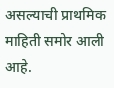असल्याची प्राथमिक माहिती समोर आली आहे.